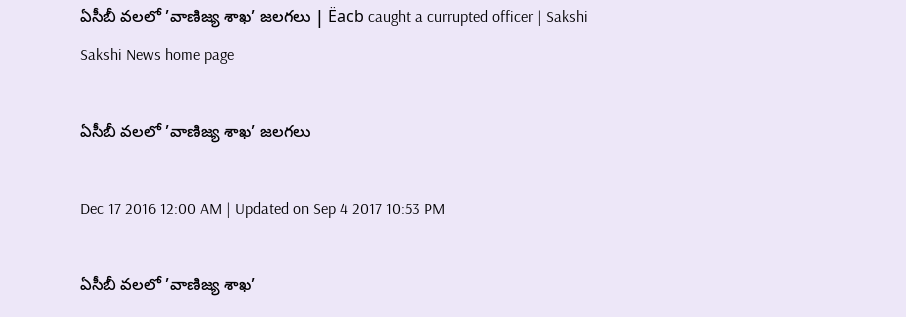ఏసీబీ వలలో ’వాణిజ్య శాఖ’ జలగలు | Ëacb caught a currupted officer | Sakshi
Sakshi News home page

ఏసీబీ వలలో ’వాణిజ్య శాఖ’ జలగలు

Dec 17 2016 12:00 AM | Updated on Sep 4 2017 10:53 PM

ఏసీబీ వలలో ’వాణిజ్య శాఖ’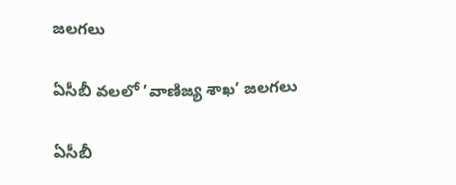జలగలు

ఏసీబీ వలలో ’వాణిజ్య శాఖ’ జలగలు

ఏసీబీ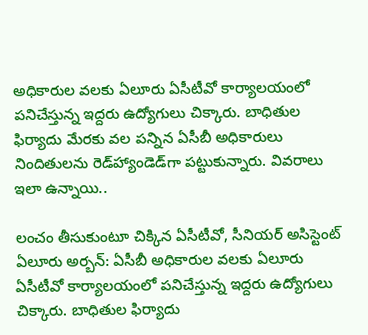అధికారుల వలకు ఏలూరు ఏసీటీవో కార్యాలయంలో పనిచేస్తున్న ఇద్దరు ఉద్యోగులు చిక్కారు. బాధితుల ఫిర్యాదు మేరకు వల పన్నిన ఏసీబీ అధికారులు నిందితులను రెడ్‌హ్యాండెడ్‌గా పట్టుకున్నారు. వివరాలు ఇలా ఉన్నాయి..

లంచం తీసుకుంటూ చిక్కిన ఏసీటీవో, సీనియర్‌ అసిస్టెంట్‌
ఏలూరు అర్బన్‌: ఏసీబీ అధికారుల వలకు ఏలూరు ఏసీటీవో కార్యాలయంలో పనిచేస్తున్న ఇద్దరు ఉద్యోగులు చిక్కారు. బాధితుల ఫిర్యాదు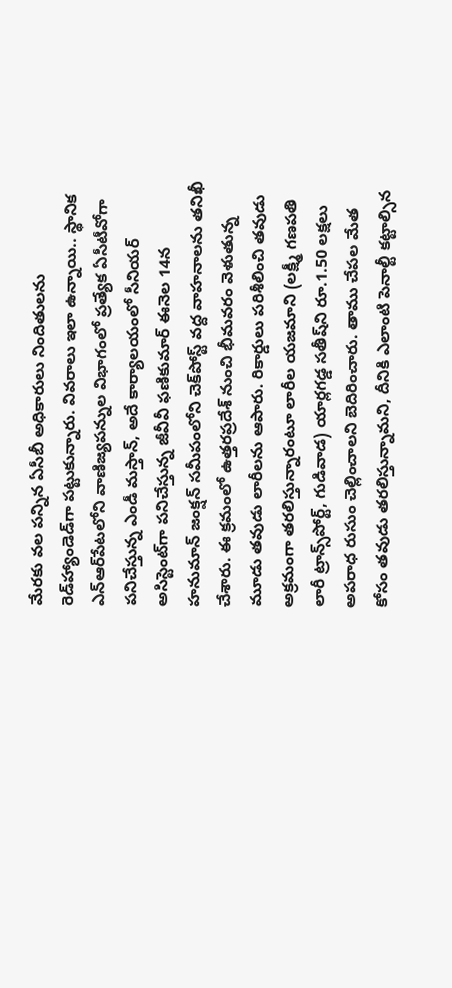మేరకు వల పన్నిన ఏసీబీ అధికారులు నిందితులను రెడ్‌హ్యాండెడ్‌గా పట్టుకున్నారు. వివరాలు ఇలా ఉన్నాయి.. స్థానిక ఎన్‌ఆర్‌పేటలోని వాణిజ్యపన్నుల విభాగంలో ప్రత్యేక ఏసీటీవోగా పనిచేస్తున్న ఎండీ మస్తాన్, అదే కార్యాలయంలో సీనియర్‌ అసిస్టెంట్‌గా పనిచేస్తున్న జీవీవీ ఫణికుమార్‌ ఈనెల 14న హనుమాన్‌ జంక‌్షన్‌ సమీపంలోని చెక్‌పోస్ట్‌ వద్ద వాహనాలను తనిఖీ చేశారు. ఈ క్రమంలో ఉత్తరప్రదేశ్‌ నుంచి భీమవరం వెళుతున్న మూడు తవుడు లారీలను ఆపారు. రికార్డులు పరిశీలించి తవుడు అక్రమంగా తరలిస్తున్నారంటూ లారీల యజమాని (లక్ష్మీ గణపతి లారీ ట్రాన్స్‌పోర్ట్, గుడివాడ) యార్లగడ్డ సతీష్‌ని రూ.1.50 లక్షలు అపరాధ రుసుం చెల్లించాలని బెదిరించారు. తాము చేపల మేత కోసం తవుడు తరలిస్తున్నామని, దీనికి ఎలాంటి పెనాల్టీ కట్టాల్సిన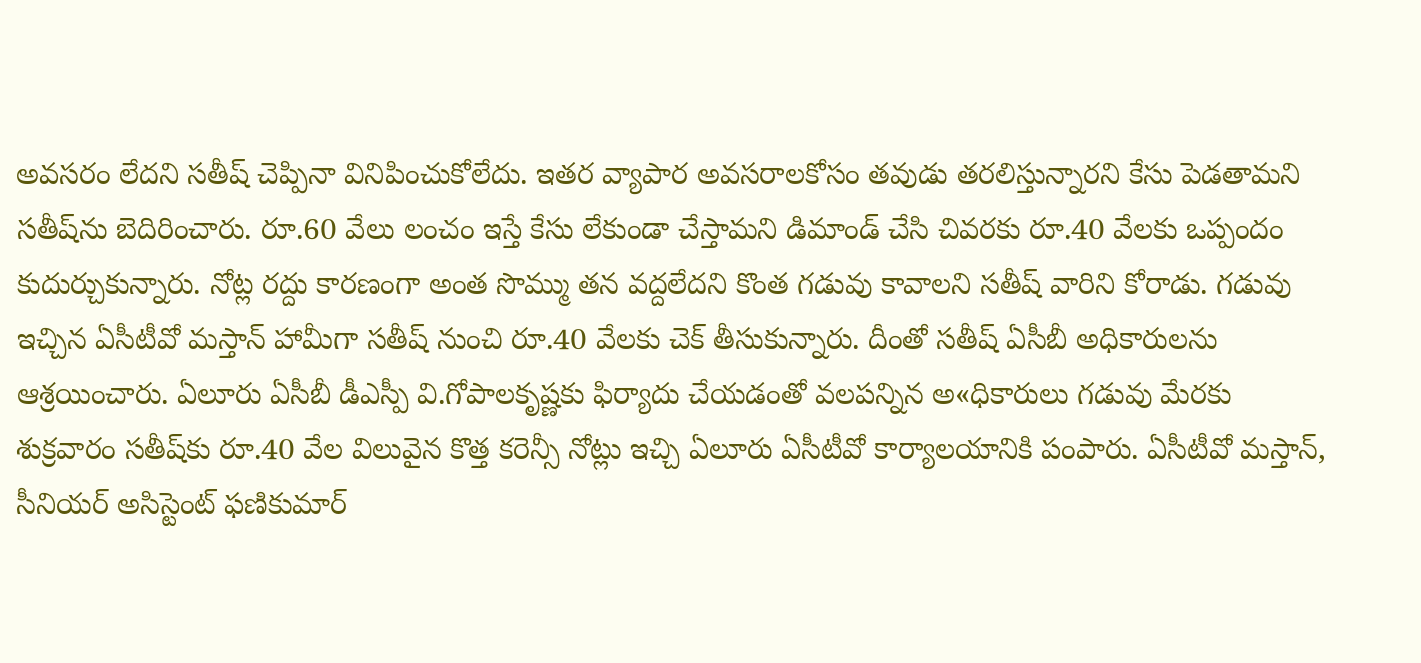అవసరం లేదని సతీష్‌ చెప్పినా వినిపించుకోలేదు. ఇతర వ్యాపార అవసరాలకోసం తవుడు తరలిస్తున్నారని కేసు పెడతామని సతీష్‌ను బెదిరించారు. రూ.60 వేలు లంచం ఇస్తే కేసు లేకుండా చేస్తామని డిమాండ్‌ చేసి చివరకు రూ.40 వేలకు ఒప్పందం కుదుర్చుకున్నారు. నోట్ల రద్దు కారణంగా అంత సొమ్ము తన వద్దలేదని కొంత గడువు కావాలని సతీష్‌ వారిని కోరాడు. గడువు ఇచ్చిన ఏసీటీవో మస్తాన్‌ హామీగా సతీష్‌ నుంచి రూ.40 వేలకు చెక్‌ తీసుకున్నారు. దీంతో సతీష్‌ ఏసీబీ అధికారులను ఆశ్రయించారు. ఏలూరు ఏసీబీ డీఎస్పీ వి.గోపాలకృష్ణకు ఫిర్యాదు చేయడంతో వలపన్నిన అ«ధికారులు గడువు మేరకు శుక్రవారం సతీష్‌కు రూ.40 వేల విలువైన కొత్త కరెన్సీ నోట్లు ఇచ్చి ఏలూరు ఏసీటీవో కార్యాలయానికి పంపారు. ఏసీటీవో మస్తాన్, సీనియర్‌ అసిస్టెంట్‌ ఫణికుమార్‌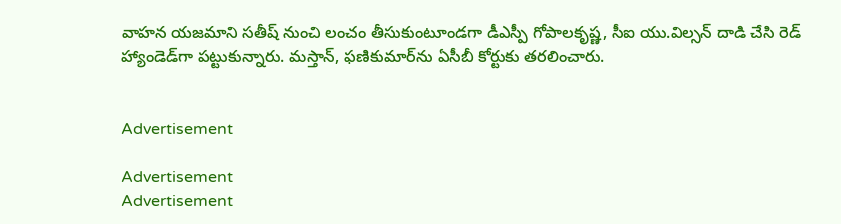వాహన యజమాని సతీష్‌ నుంచి లంచం తీసుకుంటూండగా డీఎస్పీ గోపాలకృష్ణ, సీఐ యు.విల్సన్‌ దాడి చేసి రెడ్‌ హ్యాండెడ్‌గా పట్టుకున్నారు. మస్తాన్, ఫణికుమార్‌ను ఏసీబీ కోర్టుకు తరలించారు.


Advertisement

Advertisement
Advertisement